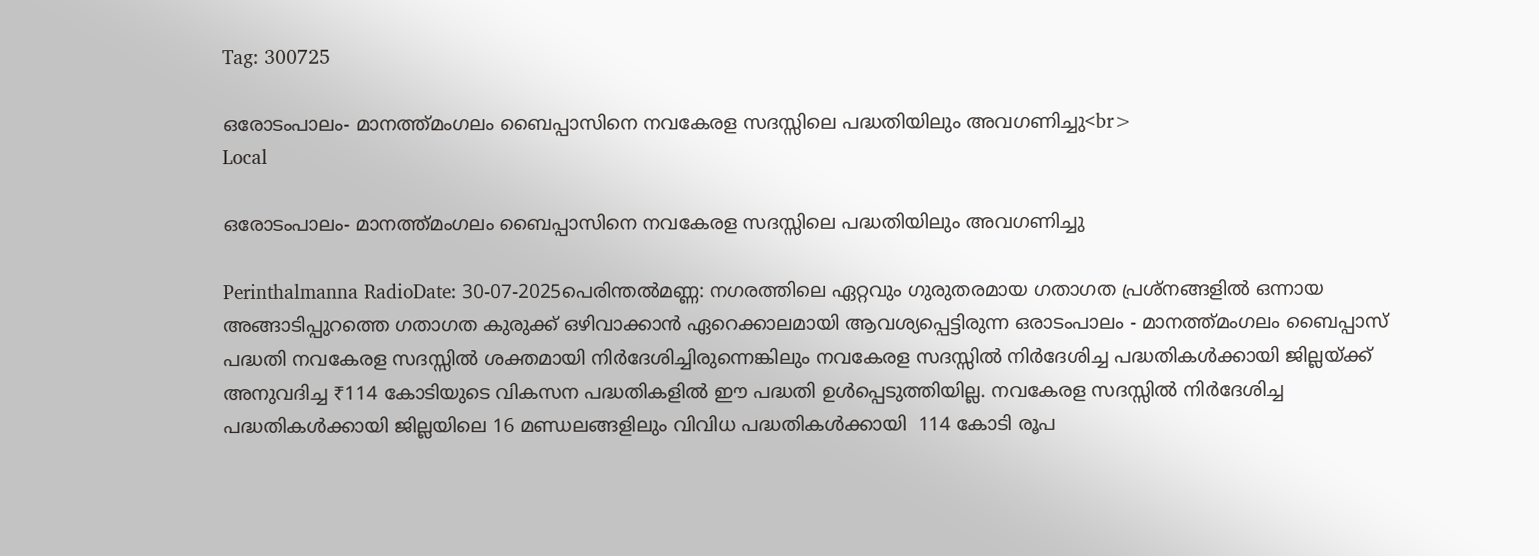Tag: 300725

ഒരോടംപാലം- മാനത്ത്മംഗലം ബൈപ്പാസിനെ നവകേരള സദസ്സിലെ പദ്ധതിയിലും അവഗണിച്ചു<br>
Local

ഒരോടംപാലം- മാനത്ത്മംഗലം ബൈപ്പാസിനെ നവകേരള സദസ്സിലെ പദ്ധതിയിലും അവഗണിച്ചു

Perinthalmanna RadioDate: 30-07-2025പെരിന്തൽമണ്ണ: നഗരത്തിലെ ഏറ്റവും ഗുരുതരമായ ഗതാഗത പ്രശ്‌നങ്ങളിൽ ഒന്നായ അങ്ങാടിപ്പുറത്തെ ഗതാഗത കുരുക്ക് ഒഴിവാക്കാൻ ഏറെക്കാലമായി ആവശ്യപ്പെട്ടിരുന്ന ഒരാടംപാലം - മാനത്ത്മംഗലം ബൈപ്പാസ് പദ്ധതി നവകേരള സദസ്സിൽ ശക്തമായി നിർദേശിച്ചിരുന്നെങ്കിലും നവകേരള സദസ്സിൽ നിർദേശിച്ച പദ്ധതികൾക്കായി ജില്ലയ്ക്ക് അനുവദിച്ച ₹114 കോടിയുടെ വികസന പദ്ധതികളിൽ ഈ പദ്ധതി ഉൾപ്പെടുത്തിയില്ല. നവകേരള സദസ്സിൽ നിർദേശിച്ച പദ്ധതികൾക്കായി ജില്ലയിലെ 16 മണ്ഡലങ്ങളിലും വിവിധ പദ്ധതികൾക്കായി  114 കോടി രൂപ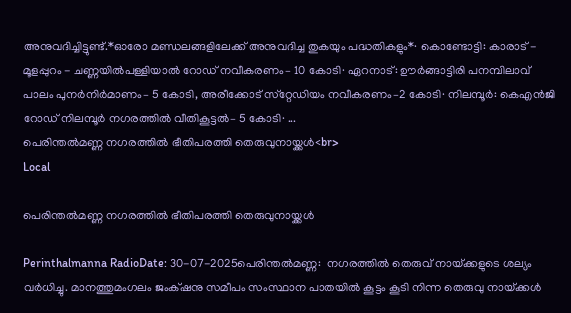അനുവദിച്ചിട്ടുണ്ട്.*ഓരോ മണ്ഡലങ്ങളിലേക്ക് അനുവദിച്ച തുകയും പദ്ധതികളും*∙ കൊണ്ടോട്ടി: കാരാട് - മൂളപ്പുറം - ചണ്ണയിൽപള്ളിയാൽ റോഡ് നവീകരണം– 10 കോടി∙ ഏറനാട്: ഊർങ്ങാട്ടിരി പനമ്പിലാവ് പാലം പുനർനിർമാണം– 5 കോടി, അരീക്കോട് സ്‌റ്റേഡിയം നവീകരണം–2 കോടി∙ നിലമ്പൂർ: കെഎൻജി റോഡ് നിലമ്പൂർ നഗരത്തിൽ വീതികൂട്ടൽ– 5 കോടി∙ ...
പെരിന്തൽമണ്ണ നഗരത്തിൽ ഭീതിപരത്തി തെരുവുനായ്ക്കൾ<br>
Local

പെരിന്തൽമണ്ണ നഗരത്തിൽ ഭീതിപരത്തി തെരുവുനായ്ക്കൾ

Perinthalmanna RadioDate: 30-07-2025പെരിന്തൽമണ്ണ:  നഗരത്തിൽ തെരുവ് നായ്‌ക്കളുടെ ശല്യം വർധിച്ചു. മാനത്തുമംഗലം ജംക്‌ഷനു സമീപം സംസ്ഥാന പാതയിൽ കൂട്ടം കൂടി നിന്ന തെരുവു നായ്‌ക്കൾ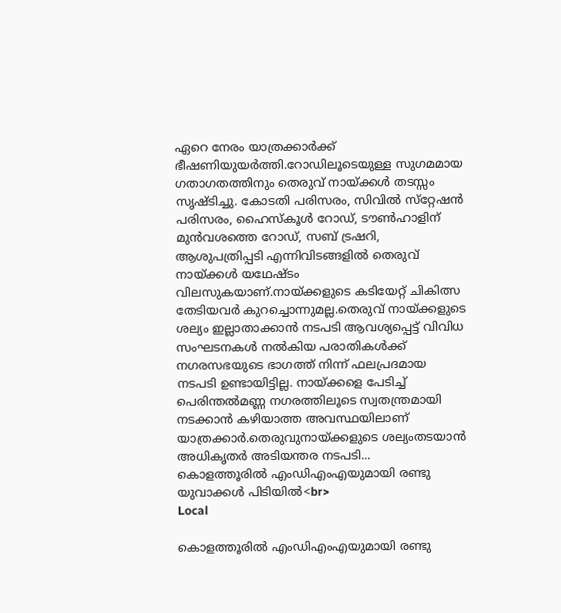ഏറെ നേരം യാത്രക്കാർക്ക് ഭീഷണിയുയർത്തി.റോഡിലൂടെയുള്ള സുഗമമായ ഗതാഗതത്തിനും തെരുവ് നായ്‌ക്കൾ തടസ്സം സൃഷ്‌ടിച്ചു. കോടതി പരിസരം, സിവിൽ സ്‌റ്റേഷൻ പരിസരം, ഹൈസ്കൂൾ റോഡ്, ടൗൺഹാളിന് മുൻവശത്തെ റോഡ്, സബ് ട്രഷറി, ആശുപത്രിപ്പട‌ി എന്നിവിടങ്ങളിൽ തെരുവ് നായ്‌ക്കൾ യഥേഷ്‌ടം വിലസുകയാണ്.നായ്‌ക്കളുടെ കടിയേറ്റ് ചികിത്സ തേടിയവർ കുറച്ചൊന്നുമല്ല.തെരുവ് നായ്‌ക്കളുടെ ശല്യം ഇല്ലാതാക്കാൻ നടപടി ആവശ്യപ്പെട്ട് വിവിധ സംഘടനകൾ നൽകിയ പരാതികൾക്ക് നഗരസഭയുടെ ഭാഗത്ത് നിന്ന് ഫലപ്രദമായ നടപടി ഉണ്ടായിട്ടില്ല. നായ്‌ക്കളെ പേടിച്ച് പെരിന്തൽമണ്ണ നഗരത്തിലൂടെ സ്വതന്ത്രമായി നടക്കാൻ കഴിയാത്ത അവസ്ഥയിലാണ് യാത്രക്കാർ.തെരുവുനായ്ക്കളുടെ ശല്യംതടയാൻ അധികൃതർ അടിയന്തര നടപടി...
കൊളത്തൂരില്‍ എംഡിഎംഎയുമായി രണ്ടു യുവാക്കള്‍ പിടിയില്‍<br>
Local

കൊളത്തൂരില്‍ എംഡിഎംഎയുമായി രണ്ടു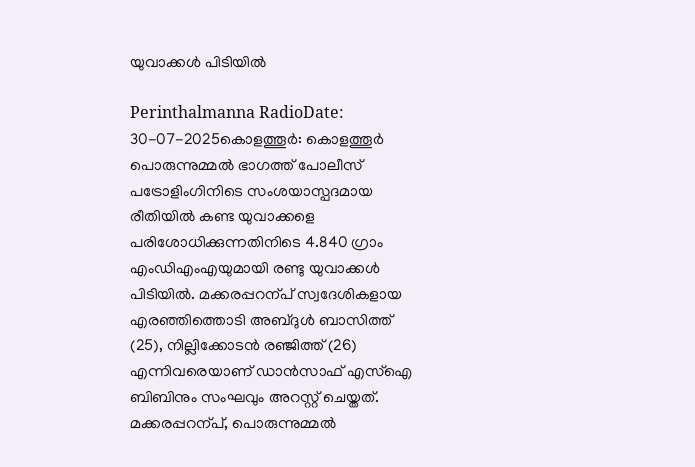യുവാക്കള്‍ പിടിയില്‍

Perinthalmanna RadioDate: 30-07-2025കൊളത്തൂർ: കൊളത്തൂർ പൊരുന്നുമ്മല്‍ ഭാഗത്ത് പോലീസ് പട്രോളിംഗിനിടെ സംശയാസ്പദമായ രീതിയില്‍ കണ്ട യുവാക്കളെ പരിശോധിക്കുന്നതിനിടെ 4.840 ഗ്രാം എംഡിഎംഎയുമായി രണ്ടു യുവാക്കള്‍ പിടിയില്‍. മക്കരപ്പറന്പ് സ്വദേശികളായ എരഞ്ഞിത്തൊടി അബ്ദുള്‍ ബാസിത്ത് (25), നില്ലിക്കോടൻ രഞ്ജിത്ത് (26) എന്നിവരെയാണ് ഡാൻസാഫ് എസ്‌ഐ ബിബിനും സംഘവും അറസ്റ്റ് ചെയ്തത്. മക്കരപ്പറന്പ്, പൊരുന്നുമ്മല്‍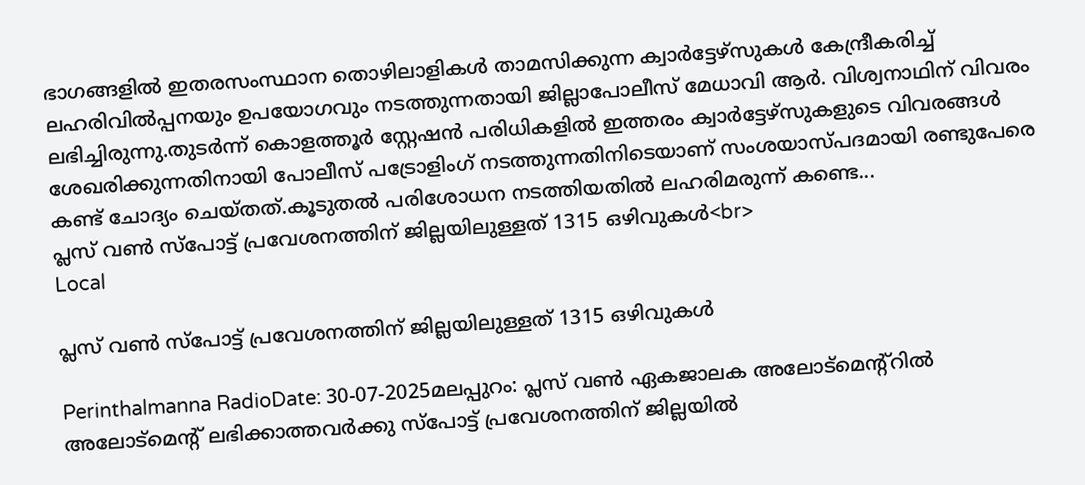ഭാഗങ്ങളില്‍ ഇതരസംസ്ഥാന തൊഴിലാളികള്‍ താമസിക്കുന്ന ക്വാർട്ടേഴ്സുകള്‍ കേന്ദ്രീകരിച്ച്‌ ലഹരിവില്‍പ്പനയും ഉപയോഗവും നടത്തുന്നതായി ജില്ലാപോലീസ് മേധാവി ആർ. വിശ്വനാഥിന് വിവരം ലഭിച്ചിരുന്നു.തുടർന്ന് കൊളത്തൂർ സ്റ്റേഷൻ പരിധികളില്‍ ഇത്തരം ക്വാർട്ടേഴ്സുകളുടെ വിവരങ്ങള്‍ ശേഖരിക്കുന്നതിനായി പോലീസ് പട്രോളിംഗ് നടത്തുന്നതിനിടെയാണ് സംശയാസ്പദമായി രണ്ടുപേരെ കണ്ട് ചോദ്യം ചെയ്തത്.കൂടുതല്‍ പരിശോധന നടത്തിയതില്‍ ലഹരിമരുന്ന് കണ്ടെ...
പ്ലസ് വൺ സ്പോട്ട് പ്രവേശനത്തിന് ജില്ലയിലുള്ളത് 1315 ഒഴിവുകൾ<br>
Local

പ്ലസ് വൺ സ്പോട്ട് പ്രവേശനത്തിന് ജില്ലയിലുള്ളത് 1315 ഒഴിവുകൾ

Perinthalmanna RadioDate: 30-07-2025മലപ്പുറം: പ്ലസ് വണ്‍ ഏകജാലക അലോട്മെന്റ്‌റില്‍ അലോട്മെന്റ് ലഭിക്കാത്തവര്‍ക്കു സ്‌പോട്ട് പ്രവേശനത്തിന് ജില്ലയിൽ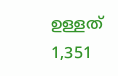ഉള്ളത് 1,351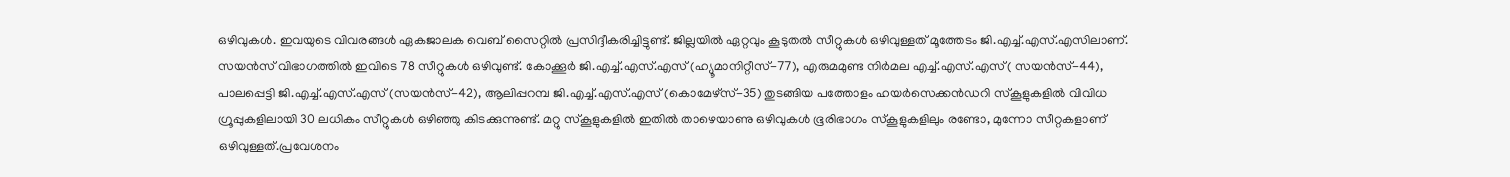ഒഴിവുകള്‍. ഇവയുടെ വിവരങ്ങള്‍ ഏകജാലക വെബ് സൈറ്റില്‍ പ്രസിദ്ദീകരിച്ചിട്ടുണ്ട്. ജില്ലയില്‍ ഏറ്റവും കൂടുതല്‍ സീറ്റുകള്‍ ഒഴിവുള്ളത് മൂത്തേടം ജി.എച്ച്.എസ്.എസിലാണ്. സയന്‍സ് വിഭാഗത്തില്‍ ഇവിടെ 78 സീറ്റുകള്‍ ഒഴിവുണ്ട്. കോക്കൂര്‍ ജി.എച്ച്.എസ്.എസ് (ഹ്യൂമാനിറ്റീസ്-77), എരുമമുണ്ട നിര്‍മല എച്ച്.എസ്.എസ്( സയന്‍സ്-44), പാലപ്പെട്ടി ജി.എച്ച്.എസ്.എസ് (സയന്‍സ്-42), ആലിപ്പറമ്പ ജി.എച്ച്.എസ്.എസ് (കൊമേഴ്സ്-35) തുടങ്ങിയ പത്തോളം ഹയര്‍സെക്കന്‍ഡറി സ്‌കൂളുകളില്‍ വിവിധ ഗ്രൂപ്പുകളിലായി 30 ലധികം സീറ്റുകള്‍ ഒഴിഞ്ഞു കിടക്കുന്നുണ്ട്. മറ്റു സ്‌കൂളുകളില്‍ ഇതില്‍ താഴെയാണു ഒഴിവുകള്‍ ഭൂരിഭാഗം സ്‌കൂളുകളിലും രണ്ടോ, മുന്നോ സീറ്റകളാണ് ഒഴിവുള്ളത്.പ്രവേശനം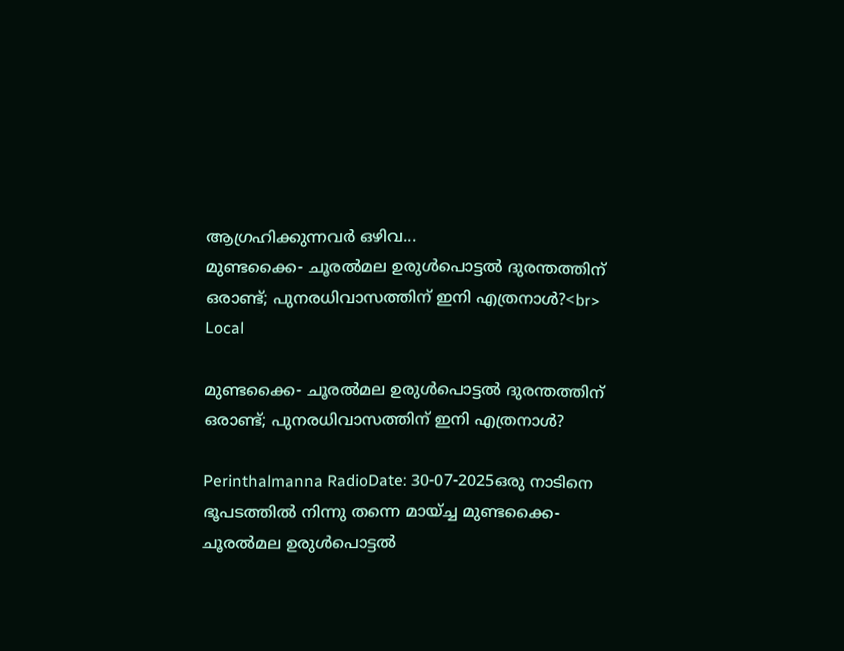ആഗ്രഹിക്കുന്നവര്‍ ഒഴിവ...
മുണ്ടക്കൈ- ചൂരല്‍മല ഉരുള്‍പൊട്ടല്‍ ദുരന്തത്തിന് ഒരാണ്ട്; പുനരധിവാസത്തിന് ഇനി എത്രനാള്‍?<br>
Local

മുണ്ടക്കൈ- ചൂരല്‍മല ഉരുള്‍പൊട്ടല്‍ ദുരന്തത്തിന് ഒരാണ്ട്; പുനരധിവാസത്തിന് ഇനി എത്രനാള്‍?

Perinthalmanna RadioDate: 30-07-2025ഒരു നാടിനെ ഭൂപടത്തില്‍ നിന്നു തന്നെ മായ്ച്ച മുണ്ടക്കൈ-ചൂരല്‍മല ഉരുള്‍പൊട്ടല്‍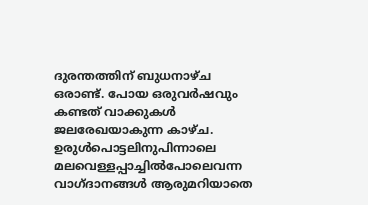ദുരന്തത്തിന് ബുധനാഴ്ച ഒരാണ്ട്. പോയ ഒരുവർഷവും കണ്ടത് വാക്കുകള്‍ ജലരേഖയാകുന്ന കാഴ്ച. ഉരുള്‍പൊട്ടലിനുപിന്നാലെ മലവെള്ളപ്പാച്ചില്‍പോലെവന്ന വാഗ്ദാനങ്ങള്‍ ആരുമറിയാതെ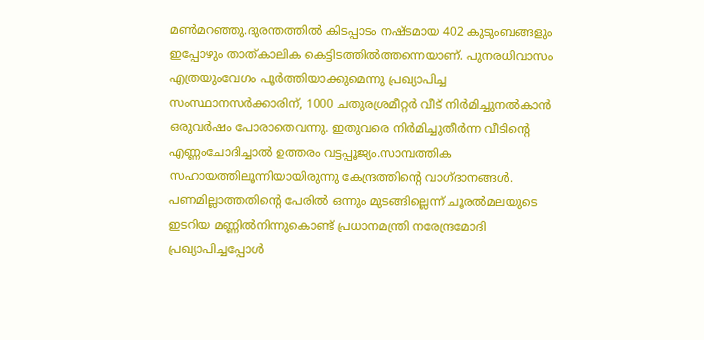മണ്‍മറഞ്ഞു.ദുരന്തത്തില്‍ കിടപ്പാടം നഷ്ടമായ 402 കുടുംബങ്ങളും ഇപ്പോഴും താത്കാലിക കെട്ടിടത്തില്‍ത്തന്നെയാണ്. പുനരധിവാസം എത്രയുംവേഗം പൂർത്തിയാക്കുമെന്നു പ്രഖ്യാപിച്ച സംസ്ഥാനസർക്കാരിന്, 1000 ചതുരശ്രമീറ്റർ വീട് നിർമിച്ചുനല്‍കാൻ ഒരുവർഷം പോരാതെവന്നു. ഇതുവരെ നിർമിച്ചുതീർന്ന വീടിന്റെ എണ്ണംചോദിച്ചാല്‍ ഉത്തരം വട്ടപ്പൂജ്യം.സാമ്പത്തിക സഹായത്തിലൂന്നിയായിരുന്നു കേന്ദ്രത്തിന്റെ വാഗ്ദാനങ്ങള്‍. പണമില്ലാത്തതിന്റെ പേരില്‍ ഒന്നും മുടങ്ങില്ലെന്ന് ചൂരല്‍മലയുടെ ഇടറിയ മണ്ണില്‍നിന്നുകൊണ്ട് പ്രധാനമന്ത്രി നരേന്ദ്രമോദി പ്രഖ്യാപിച്ചപ്പോള്‍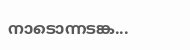നാടൊന്നടങ്ക...